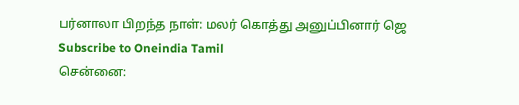பர்னாலா பிறந்த நாள்: மலர் கொத்து அனுப்பினார் ஜெ
Subscribe to Oneindia Tamil
சென்னை: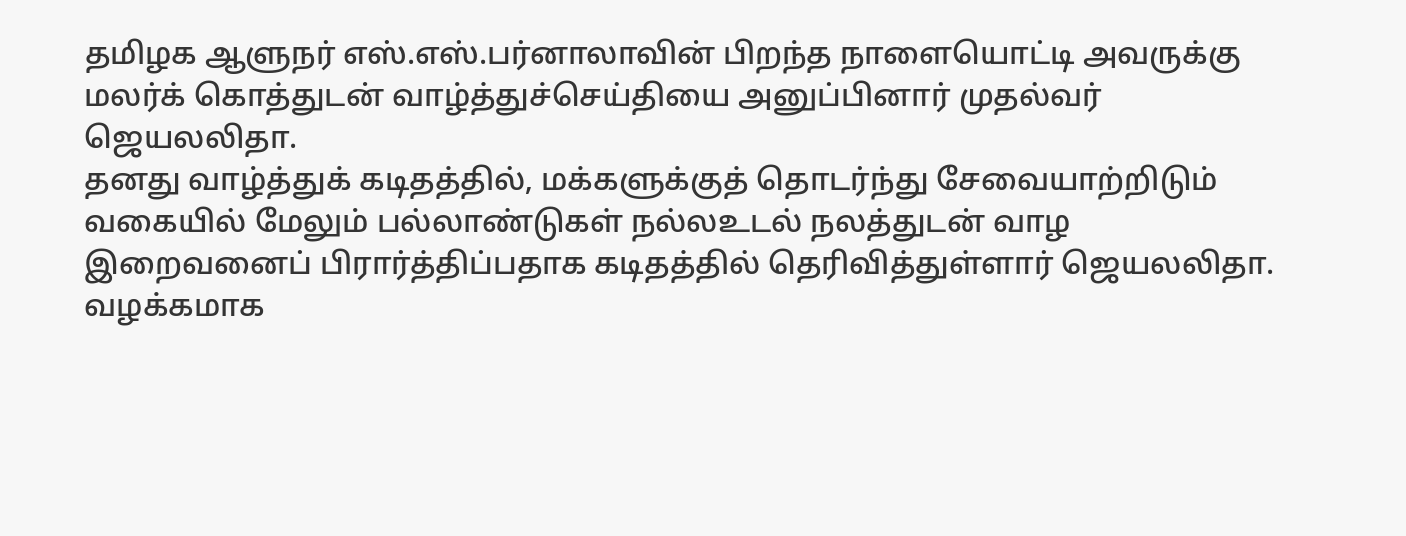தமிழக ஆளுநர் எஸ்.எஸ்.பர்னாலாவின் பிறந்த நாளையொட்டி அவருக்கு மலர்க் கொத்துடன் வாழ்த்துச்செய்தியை அனுப்பினார் முதல்வர் ஜெயலலிதா.
தனது வாழ்த்துக் கடிதத்தில், மக்களுக்குத் தொடர்ந்து சேவையாற்றிடும் வகையில் மேலும் பல்லாண்டுகள் நல்லஉடல் நலத்துடன் வாழ இறைவனைப் பிரார்த்திப்பதாக கடிதத்தில் தெரிவித்துள்ளார் ஜெயலலிதா.
வழக்கமாக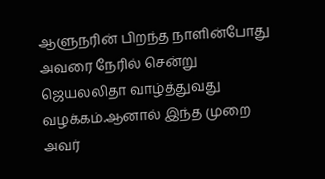ஆளுநரின் பிறந்த நாளின்போது அவரை நேரில் சென்று ஜெயலலிதா வாழ்த்துவது வழக்கம்.ஆனால் இந்த முறை அவர்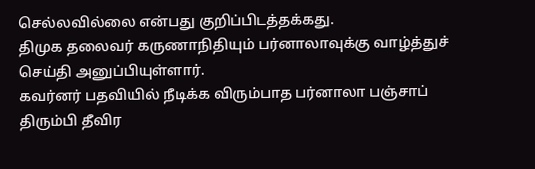செல்லவில்லை என்பது குறிப்பிடத்தக்கது.
திமுக தலைவர் கருணாநிதியும் பர்னாலாவுக்கு வாழ்த்துச் செய்தி அனுப்பியுள்ளார்.
கவர்னர் பதவியில் நீடிக்க விரும்பாத பர்னாலா பஞ்சாப் திரும்பி தீவிர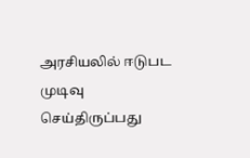அரசியலில் ஈடுபட முடிவு செய்திருப்பது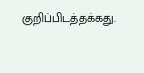குறிப்பிடத்தக்கது.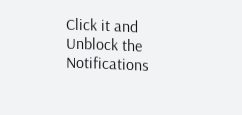Click it and Unblock the Notifications